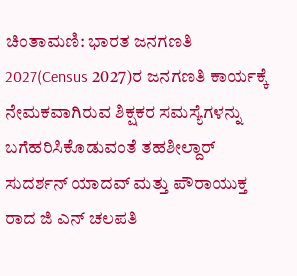ಚಿಂತಾಮಣಿ: ಭಾರತ ಜನಗಣತಿ 2027(Census 2027)ರ ಜನಗಣತಿ ಕಾರ್ಯಕ್ಕೆ ನೇಮಕವಾಗಿರುವ ಶಿಕ್ಷಕರ ಸಮಸ್ಯೆಗಳನ್ನು ಬಗೆಹರಿಸಿಕೊಡುವಂತೆ ತಹಶೀಲ್ದಾರ್ ಸುದರ್ಶನ್ ಯಾದವ್ ಮತ್ತು ಪೌರಾಯುಕ್ತ ರಾದ ಜಿ ಎನ್ ಚಲಪತಿ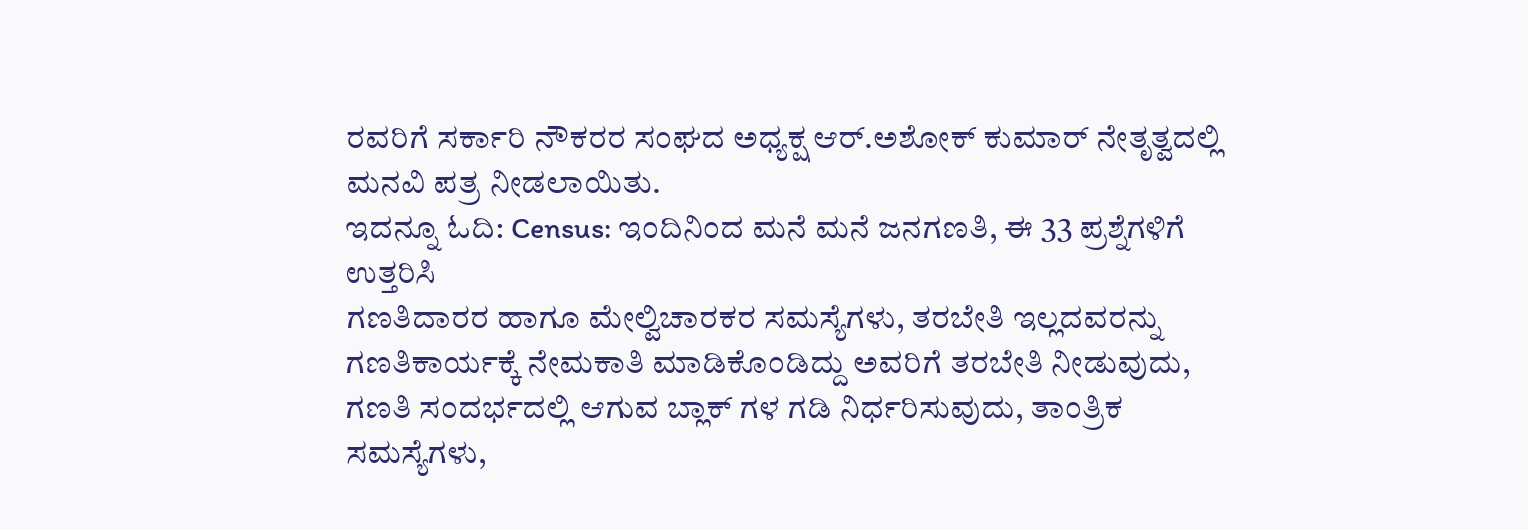ರವರಿಗೆ ಸರ್ಕಾರಿ ನೌಕರರ ಸಂಘದ ಅಧ್ಯಕ್ಷ ಆರ್.ಅಶೋಕ್ ಕುಮಾರ್ ನೇತೃತ್ವದಲ್ಲಿ ಮನವಿ ಪತ್ರ ನೀಡಲಾಯಿತು.
ಇದನ್ನೂ ಓದಿ: Census: ಇಂದಿನಿಂದ ಮನೆ ಮನೆ ಜನಗಣತಿ, ಈ 33 ಪ್ರಶ್ನೆಗಳಿಗೆ ಉತ್ತರಿಸಿ
ಗಣತಿದಾರರ ಹಾಗೂ ಮೇಲ್ವಿಚಾರಕರ ಸಮಸ್ಯೆಗಳು, ತರಬೇತಿ ಇಲ್ಲದವರನ್ನು ಗಣತಿಕಾರ್ಯಕ್ಕೆ ನೇಮಕಾತಿ ಮಾಡಿಕೊಂಡಿದ್ದು ಅವರಿಗೆ ತರಬೇತಿ ನೀಡುವುದು, ಗಣತಿ ಸಂದರ್ಭದಲ್ಲಿ ಆಗುವ ಬ್ಲಾಕ್ ಗಳ ಗಡಿ ನಿರ್ಧರಿಸುವುದು, ತಾಂತ್ರಿಕ ಸಮಸ್ಯೆಗಳು,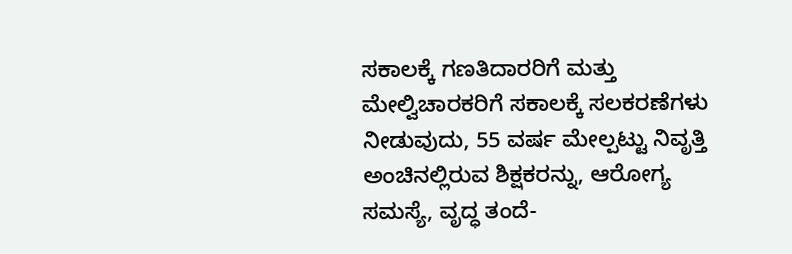ಸಕಾಲಕ್ಕೆ ಗಣತಿದಾರರಿಗೆ ಮತ್ತು ಮೇಲ್ವಿಚಾರಕರಿಗೆ ಸಕಾಲಕ್ಕೆ ಸಲಕರಣೆಗಳು ನೀಡುವುದು, 55 ವರ್ಷ ಮೇಲ್ಪಟ್ಟು ನಿವೃತ್ತಿ ಅಂಚಿನಲ್ಲಿರುವ ಶಿಕ್ಷಕರನ್ನು, ಆರೋಗ್ಯ ಸಮಸ್ಯೆ, ವೃದ್ಧ ತಂದೆ-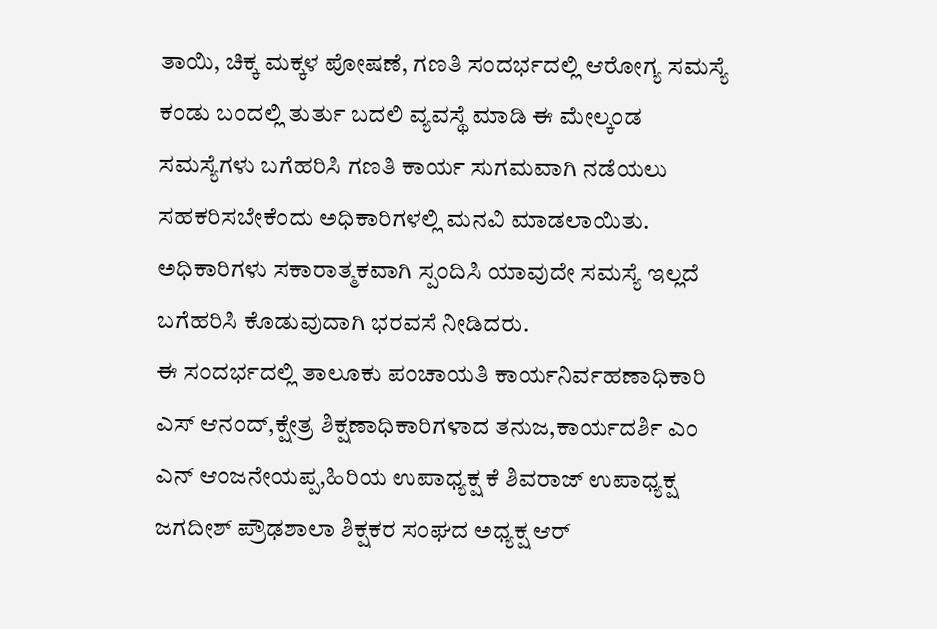ತಾಯಿ, ಚಿಕ್ಕ ಮಕ್ಕಳ ಪೋಷಣೆ, ಗಣತಿ ಸಂದರ್ಭದಲ್ಲಿ ಆರೋಗ್ಯ ಸಮಸ್ಯೆ ಕಂಡು ಬಂದಲ್ಲಿ ತುರ್ತು ಬದಲಿ ವ್ಯವಸ್ಥೆ ಮಾಡಿ ಈ ಮೇಲ್ಕಂಡ ಸಮಸ್ಯೆಗಳು ಬಗೆಹರಿಸಿ ಗಣತಿ ಕಾರ್ಯ ಸುಗಮವಾಗಿ ನಡೆಯಲು ಸಹಕರಿಸಬೇಕೆಂದು ಅಧಿಕಾರಿಗಳಲ್ಲಿ ಮನವಿ ಮಾಡಲಾಯಿತು.
ಅಧಿಕಾರಿಗಳು ಸಕಾರಾತ್ಮಕವಾಗಿ ಸ್ಪಂದಿಸಿ ಯಾವುದೇ ಸಮಸ್ಯೆ ಇಲ್ಲದೆ ಬಗೆಹರಿಸಿ ಕೊಡುವುದಾಗಿ ಭರವಸೆ ನೀಡಿದರು.
ಈ ಸಂದರ್ಭದಲ್ಲಿ ತಾಲೂಕು ಪಂಚಾಯತಿ ಕಾರ್ಯನಿರ್ವಹಣಾಧಿಕಾರಿ ಎಸ್ ಆನಂದ್,ಕ್ಷೇತ್ರ ಶಿಕ್ಷಣಾಧಿಕಾರಿಗಳಾದ ತನುಜ,ಕಾರ್ಯದರ್ಶಿ ಎಂ ಎನ್ ಆಂಜನೇಯಪ್ಪ,ಹಿರಿಯ ಉಪಾಧ್ಯಕ್ಷ ಕೆ ಶಿವರಾಜ್ ಉಪಾಧ್ಯಕ್ಷ ಜಗದೀಶ್ ಪ್ರೌಢಶಾಲಾ ಶಿಕ್ಷಕರ ಸಂಘದ ಅಧ್ಯಕ್ಷ ಆರ್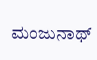ಮಂಜುನಾಥ್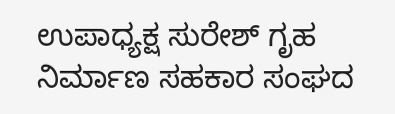ಉಪಾಧ್ಯಕ್ಷ ಸುರೇಶ್ ಗೃಹ ನಿರ್ಮಾಣ ಸಹಕಾರ ಸಂಘದ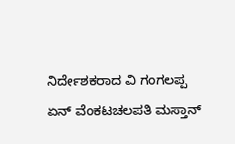ನಿರ್ದೇಶಕರಾದ ವಿ ಗಂಗಲಪ್ಪ ಏನ್ ವೆಂಕಟಚಲಪತಿ ಮಸ್ತಾನ್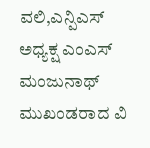ವಲಿ,ಎನ್ಪಿಎಸ್ ಅಧ್ಯಕ್ಷ ಎಂಎಸ್ ಮಂಜುನಾಥ್ ಮುಖಂಡರಾದ ವಿ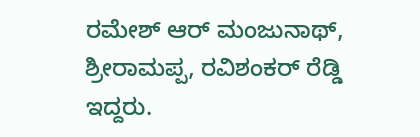ರಮೇಶ್ ಆರ್ ಮಂಜುನಾಥ್, ಶ್ರೀರಾಮಪ್ಪ, ರವಿಶಂಕರ್ ರೆಡ್ಡಿ ಇದ್ದರು.